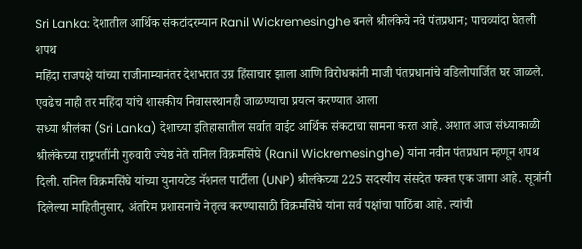Sri Lanka: देशातील आर्थिक संकटांदरम्यान Ranil Wickremesinghe बनले श्रीलंकेचे नवे पंतप्रधान; पाचव्यांदा घेतली शपथ
महिंदा राजपक्षे यांच्या राजीनाम्यानंतर देशभरात उग्र हिंसाचार झाला आणि विरोधकांनी माजी पंतप्रधानांचे वडिलोपार्जित घर जाळले. एवढेच नाही तर महिंदा यांचे शासकीय निवासस्थानही जाळण्याचा प्रयत्न करण्यात आला
सध्या श्रीलंका (Sri Lanka) देशाच्या इतिहासातील सर्वात वाईट आर्थिक संकटाचा सामना करत आहे. अशात आज संध्याकाळी श्रीलंकेच्या राष्ट्रपतींनी गुरुवारी ज्येष्ठ नेते रानिल विक्रमसिंघे (Ranil Wickremesinghe) यांना नवीन पंतप्रधान म्हणून शपथ दिली. रानिल विक्रमसिंघे यांच्या युनायटेड नॅशनल पार्टीला (UNP) श्रीलंकेच्या 225 सदस्यीय संसदेत फक्त एक जागा आहे. सूत्रांनी दिलेल्या माहितीनुसार, अंतरिम प्रशासनाचे नेतृत्व करण्यासाठी विक्रमसिंघे यांना सर्व पक्षांचा पाठिंबा आहे. त्यांची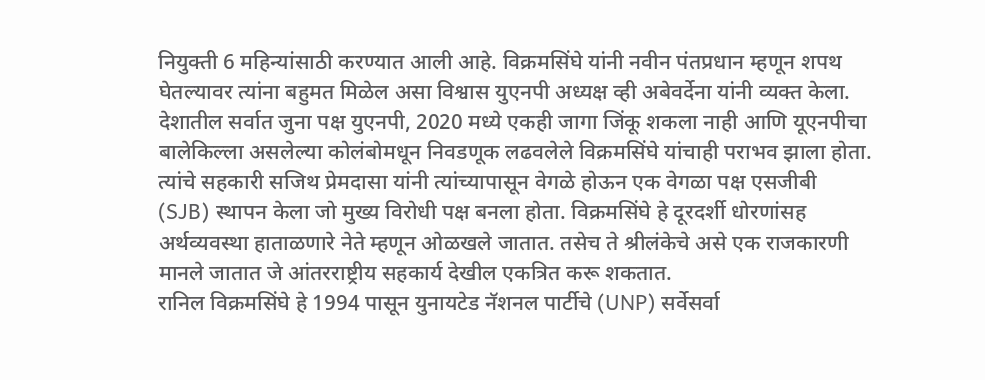नियुक्ती 6 महिन्यांसाठी करण्यात आली आहे. विक्रमसिंघे यांनी नवीन पंतप्रधान म्हणून शपथ घेतल्यावर त्यांना बहुमत मिळेल असा विश्वास युएनपी अध्यक्ष व्ही अबेवर्देना यांनी व्यक्त केला.
देशातील सर्वात जुना पक्ष युएनपी, 2020 मध्ये एकही जागा जिंकू शकला नाही आणि यूएनपीचा बालेकिल्ला असलेल्या कोलंबोमधून निवडणूक लढवलेले विक्रमसिंघे यांचाही पराभव झाला होता. त्यांचे सहकारी सजिथ प्रेमदासा यांनी त्यांच्यापासून वेगळे होऊन एक वेगळा पक्ष एसजीबी (SJB) स्थापन केला जो मुख्य विरोधी पक्ष बनला होता. विक्रमसिंघे हे दूरदर्शी धोरणांसह अर्थव्यवस्था हाताळणारे नेते म्हणून ओळखले जातात. तसेच ते श्रीलंकेचे असे एक राजकारणी मानले जातात जे आंतरराष्ट्रीय सहकार्य देखील एकत्रित करू शकतात.
रानिल विक्रमसिंघे हे 1994 पासून युनायटेड नॅशनल पार्टीचे (UNP) सर्वेसर्वा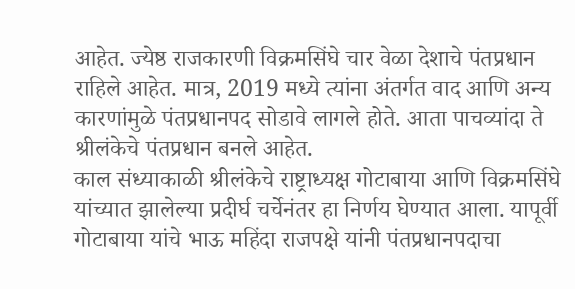आहेत. ज्येष्ठ राजकारणी विक्रमसिंघे चार वेळा देशाचे पंतप्रधान राहिले आहेत. मात्र, 2019 मध्ये त्यांना अंतर्गत वाद आणि अन्य कारणांमुळे पंतप्रधानपद सोडावे लागले होते. आता पाचव्यांदा ते श्रीलंकेचे पंतप्रधान बनले आहेत.
काल संध्याकाळी श्रीलंकेचे राष्ट्राध्यक्ष गोटाबाया आणि विक्रमसिंघे यांच्यात झालेल्या प्रदीर्घ चर्चेनंतर हा निर्णय घेण्यात आला. यापूर्वी गोटाबाया यांचे भाऊ महिंदा राजपक्षे यांनी पंतप्रधानपदाचा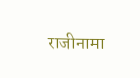राजीनामा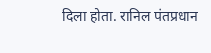दिला होता. रानिल पंतप्रधान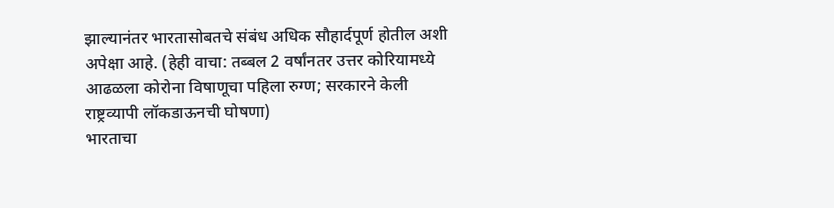झाल्यानंतर भारतासोबतचे संबंध अधिक सौहार्दपूर्ण होतील अशी अपेक्षा आहे. (हेही वाचा: तब्बल 2 वर्षांनतर उत्तर कोरियामध्ये आढळला कोरोना विषाणूचा पहिला रुग्ण; सरकारने केली राष्ट्रव्यापी लॉकडाऊनची घोषणा)
भारताचा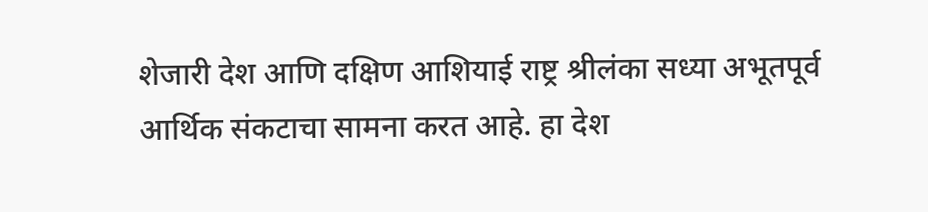शेजारी देश आणि दक्षिण आशियाई राष्ट्र श्रीलंका सध्या अभूतपूर्व आर्थिक संकटाचा सामना करत आहे. हा देश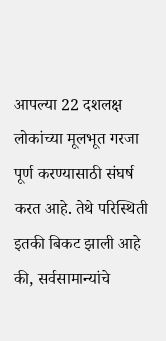आपल्या 22 दशलक्ष लोकांच्या मूलभूत गरजा पूर्ण करण्यासाठी संघर्ष करत आहे. तेथे परिस्थिती इतकी बिकट झाली आहे की, सर्वसामान्यांचे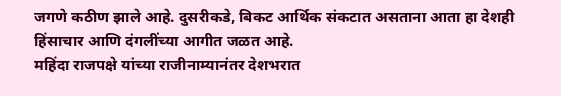जगणे कठीण झाले आहे. दुसरीकडे, बिकट आर्थिक संकटात असताना आता हा देशही हिंसाचार आणि दंगलींच्या आगीत जळत आहे.
महिंदा राजपक्षे यांच्या राजीनाम्यानंतर देशभरात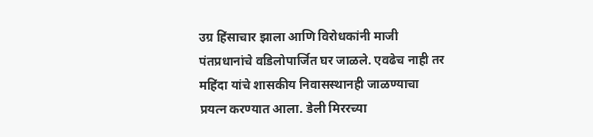उग्र हिंसाचार झाला आणि विरोधकांनी माजी पंतप्रधानांचे वडिलोपार्जित घर जाळले. एवढेच नाही तर महिंदा यांचे शासकीय निवासस्थानही जाळण्याचा प्रयत्न करण्यात आला. डेली मिररच्या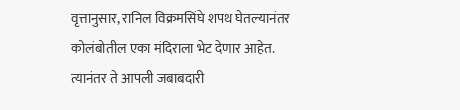वृत्तानुसार, रानिल विक्रमसिंघे शपथ घेतल्यानंतर कोलंबोतील एका मंदिराला भेट देणार आहेत. त्यानंतर ते आपली जबाबदारी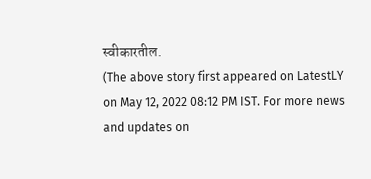स्वीकारतील.
(The above story first appeared on LatestLY on May 12, 2022 08:12 PM IST. For more news and updates on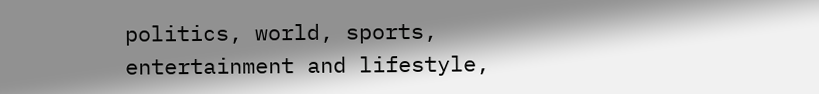politics, world, sports, entertainment and lifestyle,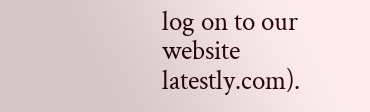log on to our website latestly.com).